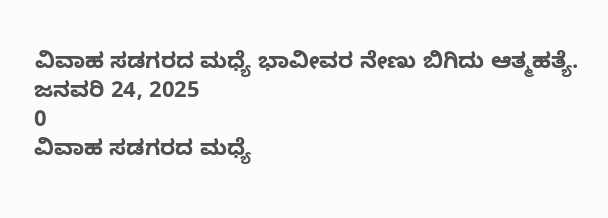ವಿವಾಹ ಸಡಗರದ ಮಧ್ಯೆ ಭಾವೀವರ ನೇಣು ಬಿಗಿದು ಆತ್ಮಹತ್ಯೆ.
ಜನವರಿ 24, 2025
0
ವಿವಾಹ ಸಡಗರದ ಮಧ್ಯೆ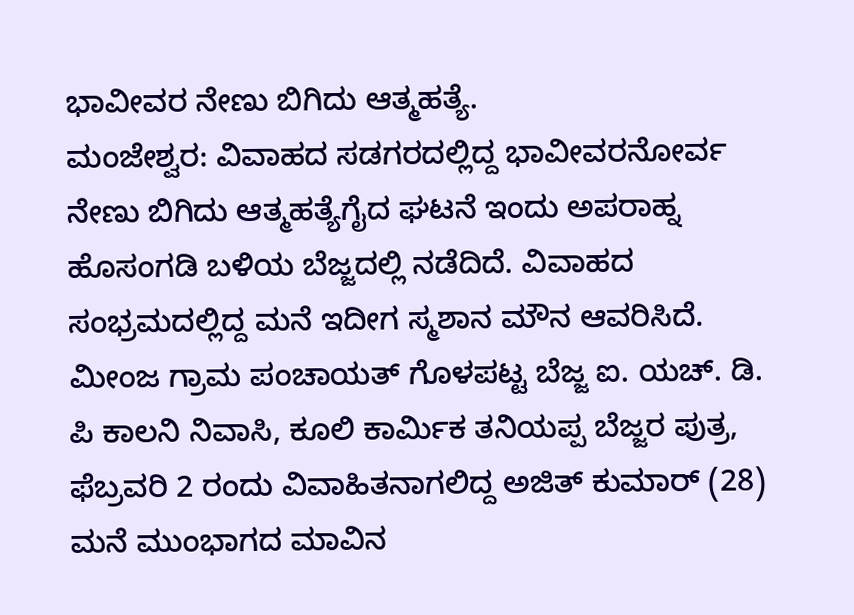ಭಾವೀವರ ನೇಣು ಬಿಗಿದು ಆತ್ಮಹತ್ಯೆ.
ಮಂಜೇಶ್ವರ: ವಿವಾಹದ ಸಡಗರದಲ್ಲಿದ್ದ ಭಾವೀವರನೋರ್ವ ನೇಣು ಬಿಗಿದು ಆತ್ಮಹತ್ಯೆಗೈದ ಘಟನೆ ಇಂದು ಅಪರಾಹ್ನ ಹೊಸಂಗಡಿ ಬಳಿಯ ಬೆಜ್ಜದಲ್ಲಿ ನಡೆದಿದೆ. ವಿವಾಹದ ಸಂಭ್ರಮದಲ್ಲಿದ್ದ ಮನೆ ಇದೀಗ ಸ್ಮಶಾನ ಮೌನ ಆವರಿಸಿದೆ. ಮೀಂಜ ಗ್ರಾಮ ಪಂಚಾಯತ್ ಗೊಳಪಟ್ಟ ಬೆಜ್ಜ ಐ. ಯಚ್. ಡಿ. ಪಿ ಕಾಲನಿ ನಿವಾಸಿ, ಕೂಲಿ ಕಾರ್ಮಿಕ ತನಿಯಪ್ಪ ಬೆಜ್ಜರ ಪುತ್ರ, ಫೆಬ್ರವರಿ 2 ರಂದು ವಿವಾಹಿತನಾಗಲಿದ್ದ ಅಜಿತ್ ಕುಮಾರ್ (28) ಮನೆ ಮುಂಭಾಗದ ಮಾವಿನ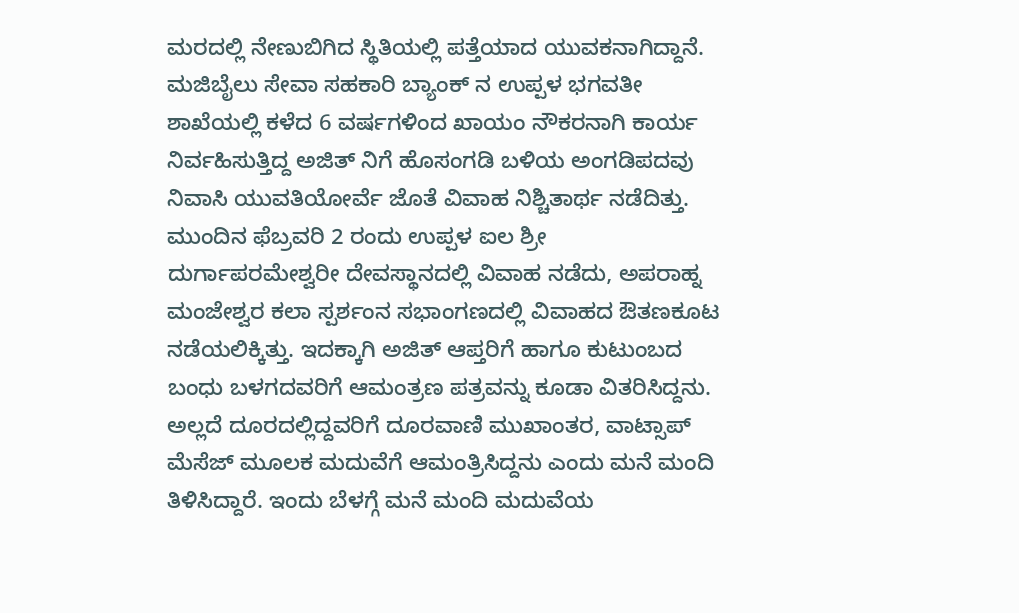ಮರದಲ್ಲಿ ನೇಣುಬಿಗಿದ ಸ್ಥಿತಿಯಲ್ಲಿ ಪತ್ತೆಯಾದ ಯುವಕನಾಗಿದ್ದಾನೆ. ಮಜಿಬೈಲು ಸೇವಾ ಸಹಕಾರಿ ಬ್ಯಾಂಕ್ ನ ಉಪ್ಪಳ ಭಗವತೀ ಶಾಖೆಯಲ್ಲಿ ಕಳೆದ 6 ವರ್ಷಗಳಿಂದ ಖಾಯಂ ನೌಕರನಾಗಿ ಕಾರ್ಯ ನಿರ್ವಹಿಸುತ್ತಿದ್ದ ಅಜಿತ್ ನಿಗೆ ಹೊಸಂಗಡಿ ಬಳಿಯ ಅಂಗಡಿಪದವು ನಿವಾಸಿ ಯುವತಿಯೋರ್ವೆ ಜೊತೆ ವಿವಾಹ ನಿಶ್ಚಿತಾರ್ಥ ನಡೆದಿತ್ತು. ಮುಂದಿನ ಫೆಬ್ರವರಿ 2 ರಂದು ಉಪ್ಪಳ ಐಲ ಶ್ರೀ ದುರ್ಗಾಪರಮೇಶ್ವರೀ ದೇವಸ್ಥಾನದಲ್ಲಿ ವಿವಾಹ ನಡೆದು, ಅಪರಾಹ್ನ ಮಂಜೇಶ್ವರ ಕಲಾ ಸ್ಪರ್ಶಂನ ಸಭಾಂಗಣದಲ್ಲಿ ವಿವಾಹದ ಔತಣಕೂಟ ನಡೆಯಲಿಕ್ಕಿತ್ತು. ಇದಕ್ಕಾಗಿ ಅಜಿತ್ ಆಪ್ತರಿಗೆ ಹಾಗೂ ಕುಟುಂಬದ ಬಂಧು ಬಳಗದವರಿಗೆ ಆಮಂತ್ರಣ ಪತ್ರವನ್ನು ಕೂಡಾ ವಿತರಿಸಿದ್ದನು. ಅಲ್ಲದೆ ದೂರದಲ್ಲಿದ್ದವರಿಗೆ ದೂರವಾಣಿ ಮುಖಾಂತರ, ವಾಟ್ಸಾಪ್ ಮೆಸೆಜ್ ಮೂಲಕ ಮದುವೆಗೆ ಆಮಂತ್ರಿಸಿದ್ದನು ಎಂದು ಮನೆ ಮಂದಿ ತಿಳಿಸಿದ್ದಾರೆ. ಇಂದು ಬೆಳಗ್ಗೆ ಮನೆ ಮಂದಿ ಮದುವೆಯ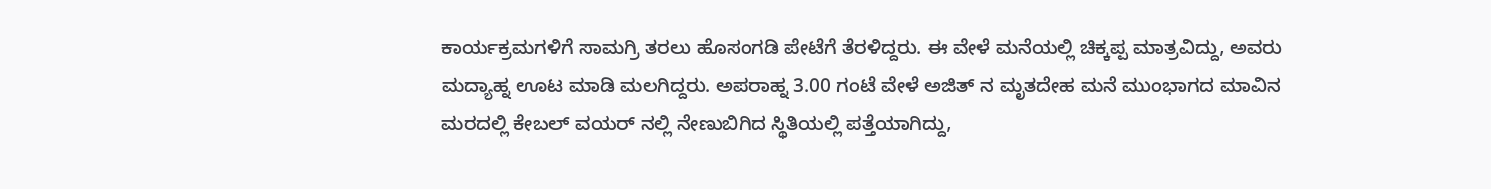ಕಾರ್ಯಕ್ರಮಗಳಿಗೆ ಸಾಮಗ್ರಿ ತರಲು ಹೊಸಂಗಡಿ ಪೇಟೆಗೆ ತೆರಳಿದ್ದರು. ಈ ವೇಳೆ ಮನೆಯಲ್ಲಿ ಚಿಕ್ಕಪ್ಪ ಮಾತ್ರವಿದ್ದು, ಅವರು ಮದ್ಯಾಹ್ನ ಊಟ ಮಾಡಿ ಮಲಗಿದ್ದರು. ಅಪರಾಹ್ನ 3.00 ಗಂಟೆ ವೇಳೆ ಅಜಿತ್ ನ ಮೃತದೇಹ ಮನೆ ಮುಂಭಾಗದ ಮಾವಿನ ಮರದಲ್ಲಿ ಕೇಬಲ್ ವಯರ್ ನಲ್ಲಿ ನೇಣುಬಿಗಿದ ಸ್ಥಿತಿಯಲ್ಲಿ ಪತ್ತೆಯಾಗಿದ್ದು,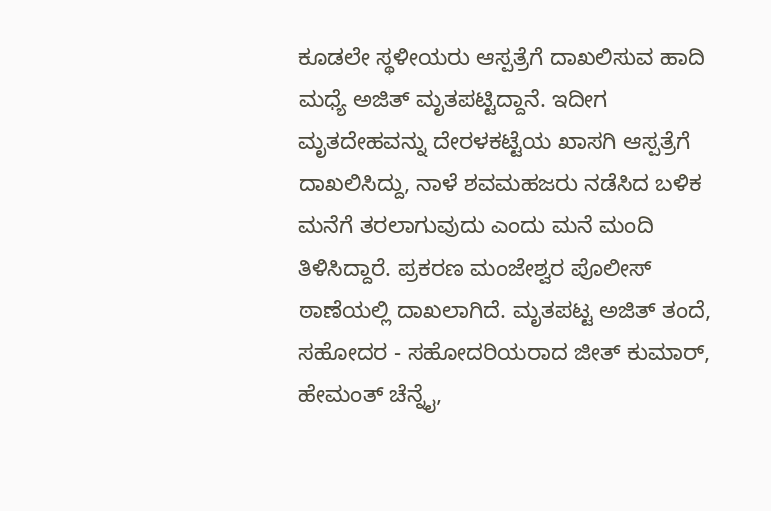ಕೂಡಲೇ ಸ್ಥಳೀಯರು ಆಸ್ಪತ್ರೆಗೆ ದಾಖಲಿಸುವ ಹಾದಿ ಮಧ್ಯೆ ಅಜಿತ್ ಮೃತಪಟ್ಟಿದ್ದಾನೆ. ಇದೀಗ ಮೃತದೇಹವನ್ನು ದೇರಳಕಟ್ಟೆಯ ಖಾಸಗಿ ಆಸ್ಪತ್ರೆಗೆ ದಾಖಲಿಸಿದ್ದು, ನಾಳೆ ಶವಮಹಜರು ನಡೆಸಿದ ಬಳಿಕ ಮನೆಗೆ ತರಲಾಗುವುದು ಎಂದು ಮನೆ ಮಂದಿ ತಿಳಿಸಿದ್ದಾರೆ. ಪ್ರಕರಣ ಮಂಜೇಶ್ವರ ಪೊಲೀಸ್ ಠಾಣೆಯಲ್ಲಿ ದಾಖಲಾಗಿದೆ. ಮೃತಪಟ್ಟ ಅಜಿತ್ ತಂದೆ, ಸಹೋದರ - ಸಹೋದರಿಯರಾದ ಜೀತ್ ಕುಮಾರ್, ಹೇಮಂತ್ ಚೆನ್ನೈ,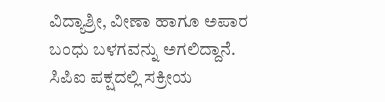ವಿದ್ಯಾಶ್ರೀ, ವೀಣಾ ಹಾಗೂ ಅಪಾರ ಬಂಧು ಬಳಗವನ್ನು ಅಗಲಿದ್ದಾನೆ. ಸಿಪಿಐ ಪಕ್ಷದಲ್ಲಿ ಸಕ್ರೀಯ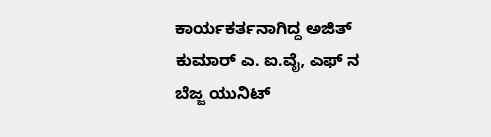ಕಾರ್ಯಕರ್ತನಾಗಿದ್ದ ಅಜಿತ್ ಕುಮಾರ್ ಎ. ಐ.ವೈ, ಎಫ್ ನ ಬೆಜ್ಜ ಯುನಿಟ್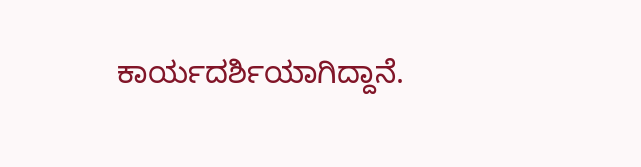ಕಾರ್ಯದರ್ಶಿಯಾಗಿದ್ದಾನೆ.